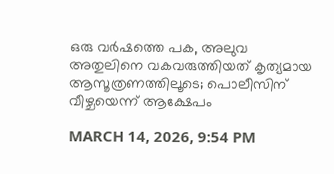ഒരു വർഷത്തെ പക, അലുവ അതുലിനെ വകവരുത്തിയത് കൃത്യമായ ആസൂത്രണത്തിലൂടെ; പൊലീസിന് വീഴ്ചയെന്ന് ആക്ഷേപം

MARCH 14, 2026, 9:54 PM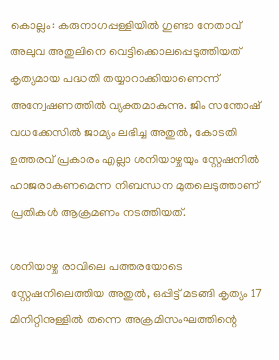കൊല്ലം: കരുനാഗപ്പള്ളിയിൽ ഗുണ്ടാ നേതാവ് അലുവ അതുലിനെ വെട്ടിക്കൊലപ്പെടുത്തിയത് കൃത്യമായ പദ്ധതി തയ്യാറാക്കിയാണെന്ന് അന്വേഷണത്തിൽ വ്യക്തമാകുന്നു. ജിം സന്തോഷ് വധക്കേസിൽ ജാമ്യം ലഭിച്ച അതുൽ, കോടതി ഉത്തരവ് പ്രകാരം എല്ലാ ശനിയാഴ്ചയും സ്റ്റേഷനിൽ ഹാജരാകണമെന്ന നിബന്ധന മുതലെടുത്താണ് പ്രതികൾ ആക്രമണം നടത്തിയത്.

ശനിയാഴ്ച രാവിലെ പത്തരയോടെ സ്റ്റേഷനിലെത്തിയ അതുൽ, ഒപ്പിട്ട് മടങ്ങി കൃത്യം 17 മിനിറ്റിനുള്ളിൽ തന്നെ അക്രമിസംഘത്തിന്റെ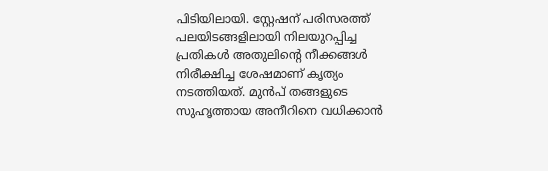പിടിയിലായി. സ്റ്റേഷന് പരിസരത്ത് പലയിടങ്ങളിലായി നിലയുറപ്പിച്ച പ്രതികൾ അതുലിന്റെ നീക്കങ്ങൾ നിരീക്ഷിച്ച ശേഷമാണ് കൃത്യം നടത്തിയത്. മുൻപ് തങ്ങളുടെ സുഹൃത്തായ അനീറിനെ വധിക്കാൻ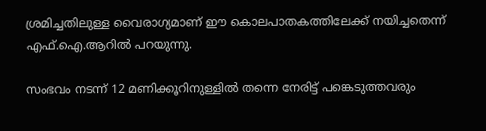ശ്രമിച്ചതിലുള്ള വൈരാഗ്യമാണ് ഈ കൊലപാതകത്തിലേക്ക് നയിച്ചതെന്ന് എഫ്.ഐ.ആറിൽ പറയുന്നു.

സംഭവം നടന്ന് 12 മണിക്കൂറിനുള്ളിൽ തന്നെ നേരിട്ട് പങ്കെടുത്തവരും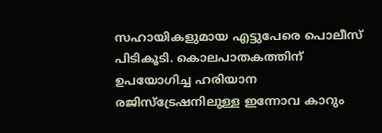സഹായികളുമായ എട്ടുപേരെ പൊലീസ് പിടികൂടി. കൊലപാതകത്തിന് ഉപയോഗിച്ച ഹരിയാന രജിസ്‌ട്രേഷനിലുള്ള ഇന്നോവ കാറും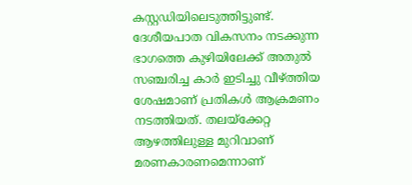കസ്റ്റഡിയിലെടുത്തിട്ടുണ്ട്. ദേശീയപാത വികസനം നടക്കുന്ന ഭാഗത്തെ കുഴിയിലേക്ക് അതുൽ സഞ്ചരിച്ച കാർ ഇടിച്ചു വീഴ്ത്തിയ ശേഷമാണ് പ്രതികൾ ആക്രമണം നടത്തിയത്. തലയ്ക്കേറ്റ ആഴത്തിലുള്ള മുറിവാണ് മരണകാരണമെന്നാണ്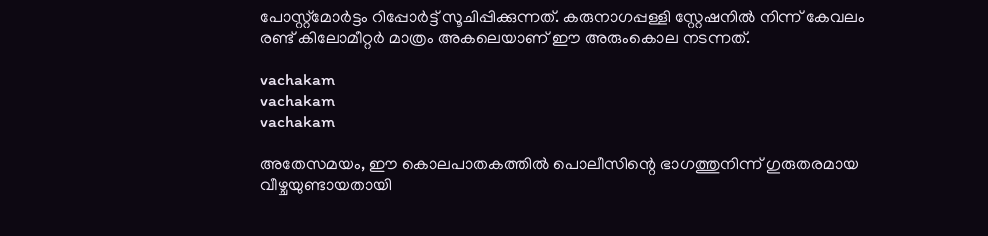പോസ്റ്റ്‌മോർട്ടം റിപ്പോർട്ട് സൂചിപ്പിക്കുന്നത്. കരുനാഗപ്പള്ളി സ്റ്റേഷനിൽ നിന്ന് കേവലം രണ്ട് കിലോമീറ്റർ മാത്രം അകലെയാണ് ഈ അരുംകൊല നടന്നത്.

vachakam
vachakam
vachakam

അതേസമയം, ഈ കൊലപാതകത്തിൽ പൊലീസിന്റെ ഭാഗത്തുനിന്ന് ഗുരുതരമായ വീഴ്ചയുണ്ടായതായി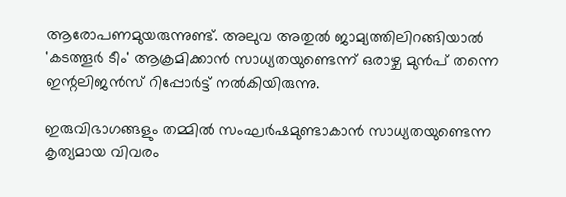ആരോപണമുയരുന്നുണ്ട്. അലുവ അതുൽ ജാമ്യത്തിലിറങ്ങിയാൽ 'കടത്തൂർ ടീം' ആക്രമിക്കാൻ സാധ്യതയുണ്ടെന്ന് ഒരാഴ്ച മുൻപ് തന്നെ ഇന്റലിജൻസ് റിപ്പോർട്ട് നൽകിയിരുന്നു.

ഇരുവിഭാഗങ്ങളും തമ്മിൽ സംഘർഷമുണ്ടാകാൻ സാധ്യതയുണ്ടെന്ന കൃത്യമായ വിവരം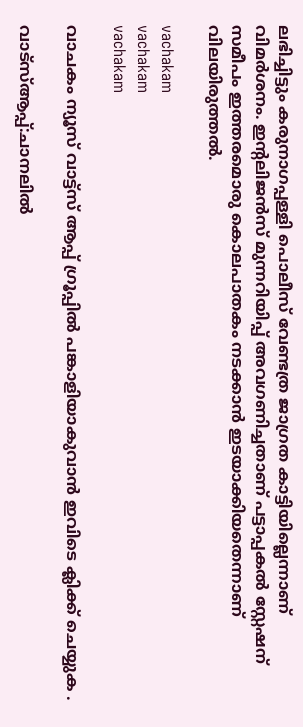ലഭിച്ചിട്ടും കരുനാഗപ്പള്ളി പൊലീസ് വേണ്ടത്ര ജാഗ്രത കാട്ടിയില്ലെന്നാണ് വിമർശനം. ഇന്റലിജൻസ് മുന്നറിയിപ്പ് അവഗണിച്ചതാണ് പട്ടാപ്പകൽ സ്റ്റേഷന് സമീപം ഇത്തരമൊരു കൊലപാതകം നടക്കാൻ ഇടയാക്കിയതെന്നാണ് വിലയിരുത്തൽ.

vachakam
vachakam
vachakam

വാചകം ന്യൂസ് വാട്ട്സ് ആപ്പ് ഗ്രൂപ്പിൽ പങ്കാളിയാകുവാൻ ഇവിടെ ക്ലിക്ക് ചെയ്യുക .

വാട്സ്ആപ്പ്:ചാനലിൽ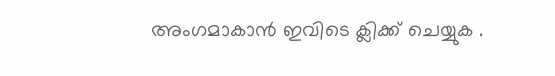അംഗമാകാൻ ഇവിടെ ക്ലിക്ക് ചെയ്യുക .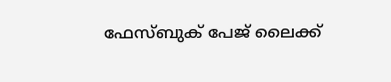ഫേസ്ബുക് പേജ് ലൈക്ക്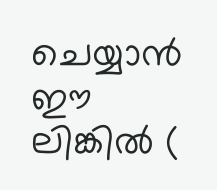ചെയ്യാൻ ഈ ലിങ്കിൽ (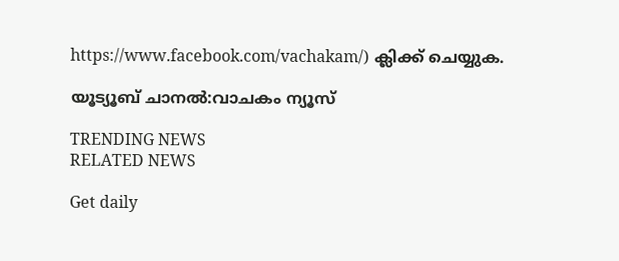https://www.facebook.com/vachakam/) ക്ലിക്ക് ചെയ്യുക.

യൂട്യൂബ് ചാനൽ:വാചകം ന്യൂസ്

TRENDING NEWS
RELATED NEWS

Get daily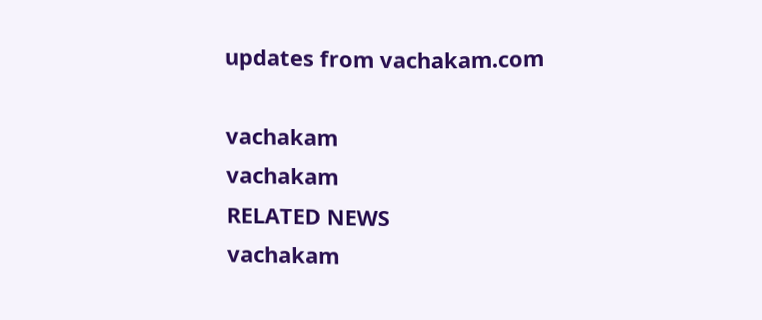updates from vachakam.com

vachakam
vachakam
RELATED NEWS
vachakam